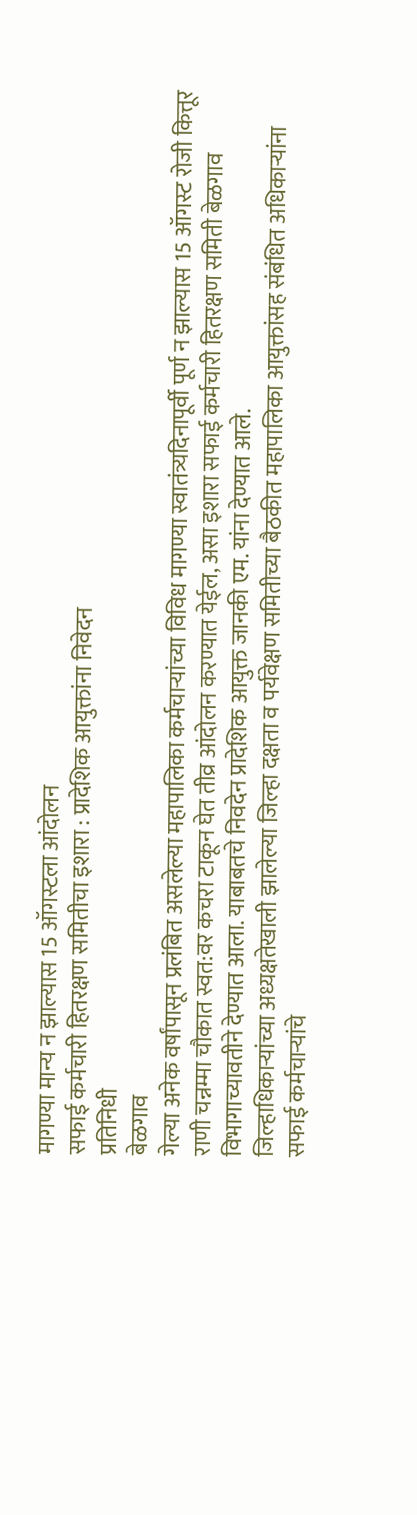मागण्या मान्य न झाल्यास 15 ऑगस्टला आंदोलन
सफाई कर्मचारी हितरक्षण समितीचा इशारा : प्रादेशिक आयुक्तांना निवेदन
प्रतिनिधी
बेळगाव
गेल्या अनेक वर्षांपासून प्रलंबित असलेल्या महापालिका कर्मचाऱ्यांच्या विविध मागण्या स्वातंत्र्यदिनापूर्वी पूर्ण न झाल्यास 15 ऑगस्ट रोजी कित्तूर राणी चन्नम्मा चौकात स्वत:वर कचरा टाकून घेत तीव्र आंदोलन करण्यात येईल, असा इशारा सफाई कर्मचारी हितरक्षण समिती बेळगाव विभागाच्यावतीने देण्यात आला. याबाबतचे निवदेन प्रादेशिक आयुक्त जानकी एम. यांना देण्यात आले.
जिल्हाधिकाऱ्यांच्या अध्यक्षतेखाली झालेल्या जिल्हा दक्षता व पर्यवेक्षण समितीच्या बैठकीत महापालिका आयुक्तांसह संबंधित अधिकाऱ्यांना सफाई कर्मचाऱ्यांचे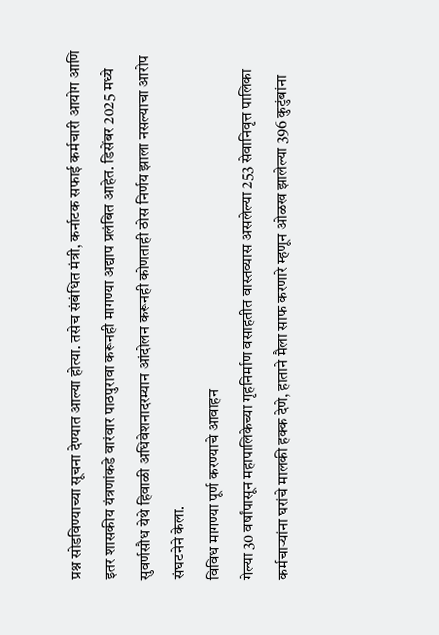प्रश्न सोडविण्याच्या सूचना देण्यात आल्या होत्या. तसेच संबंधित मंत्री, कर्नाटक सफाई कर्मचारी आयोग आणि इतर शासकीय यंत्रणांकडे वारंवार पाठपुरावा करूनही मागण्या अद्याप प्रलंबित आहेत. डिसेंबर 2025 मध्ये सुवर्णसौध येथे हिवाळी अधिवेशनादरम्यान आंदोलन करूनही कोणताही ठोस निर्णय झाला नसल्याचा आरोप संघटनेने केला.
विविध मागण्या पूर्ण करण्याचे आवाहन
गेल्या 30 वर्षांपासून महापालिकेच्या गृहनिर्माण वसाहतीत वास्तव्यास असलेल्या 253 सेवानिवृत्त पालिका कर्मचाऱ्यांना घरांचे मालकी हक्क देणे, हाताने मैला साफ करणारे म्हणून ओळख झालेल्या 396 कुटुंबांना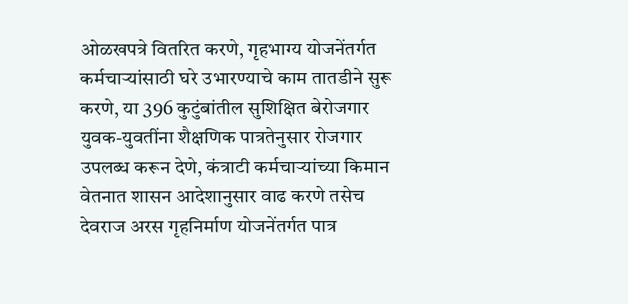ओळखपत्रे वितरित करणे, गृहभाग्य योजनेंतर्गत कर्मचाऱ्यांसाठी घरे उभारण्याचे काम तातडीने सुरू करणे, या 396 कुटुंबांतील सुशिक्षित बेरोजगार युवक-युवतींना शैक्षणिक पात्रतेनुसार रोजगार उपलब्ध करून देणे, कंत्राटी कर्मचाऱ्यांच्या किमान वेतनात शासन आदेशानुसार वाढ करणे तसेच देवराज अरस गृहनिर्माण योजनेंतर्गत पात्र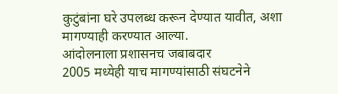कुटुंबांना घरे उपलब्ध करून देण्यात यावीत, अशा मागण्याही करण्यात आल्या.
आंदोलनाला प्रशासनच जबाबदार
2005 मध्येही याच मागण्यांसाठी संघटनेने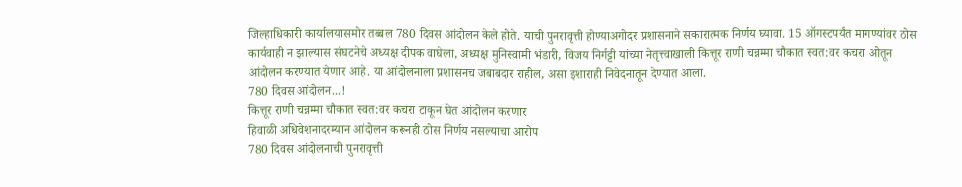जिल्हाधिकारी कार्यालयासमोर तब्बल 780 दिवस आंदोलन केले होते. याची पुनरावृत्ती होण्याअगोदर प्रशासनाने सकारात्मक निर्णय घ्यावा. 15 ऑगस्टपर्यंत मागण्यांवर ठोस कार्यवाही न झाल्यास संघटनेचे अध्यक्ष दीपक वाघेला, अध्यक्ष मुनिस्वामी भंडारी, विजय निर्गट्टी यांच्या नेतृत्त्वाखाली कित्तूर राणी चन्नम्मा चौकात स्वत:वर कचरा ओतून आंदोलन करण्यात येणार आहे. या आंदोलनाला प्रशासनच जबाबदार राहील, असा इशाराही निवेदनातून देण्यात आला.
780 दिवस आंदोलन...!
कित्तूर राणी चन्नम्मा चौकात स्वत:वर कचरा टाकून घेत आंदोलन करणार
हिवाळी अधिवेशनादरम्यान आंदोलन करूनही ठोस निर्णय नसल्याचा आरोप
780 दिवस आंदोलनाची पुनरावृत्ती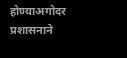होण्याअगोदर प्रशासनाने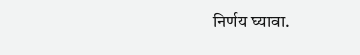निर्णय घ्यावा.